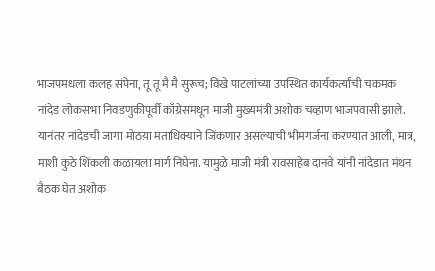भाजपमधला कलह संपेना, तू तू मै मै सुरूच; विखे पाटलांच्या उपस्थित कार्यकर्त्यांची चकमक
नांदेड लोकसभा निवडणुकीपूर्वी काँग्रेसमधून माजी मुख्यमंत्री अशोक चव्हाण भाजपवासी झाले. यानंतर नांदेडची जागा मोठय़ा मताधिक्याने जिंकणार असल्याची भीमगर्जना करण्यात आली, मात्र, माशी कुठे शिंकली कळायला मार्ग निघेना. यामुळे माजी मंत्री रावसाहेब दानवे यांनी नांदेडात मंथन बैठक घेत अशोक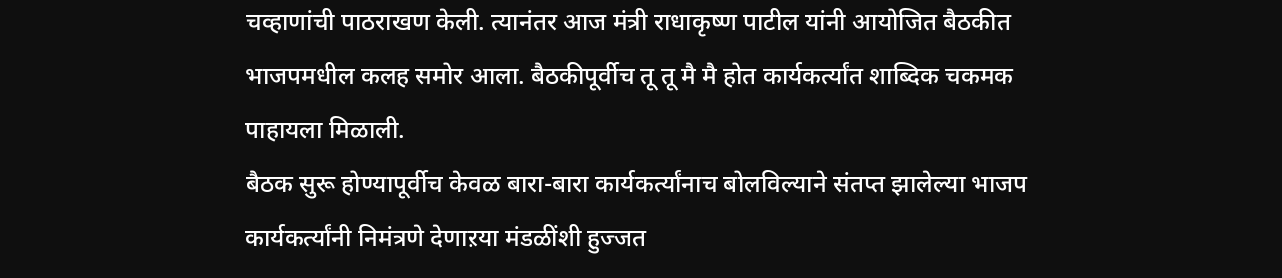चव्हाणांची पाठराखण केली. त्यानंतर आज मंत्री राधाकृष्ण पाटील यांनी आयोजित बैठकीत भाजपमधील कलह समोर आला. बैठकीपूर्वीच तू तू मै मै होत कार्यकर्त्यांत शाब्दिक चकमक पाहायला मिळाली.
बैठक सुरू होण्यापूर्वीच केवळ बारा-बारा कार्यकर्त्यांनाच बोलविल्याने संतप्त झालेल्या भाजप कार्यकर्त्यांनी निमंत्रणे देणाऱया मंडळींशी हुज्जत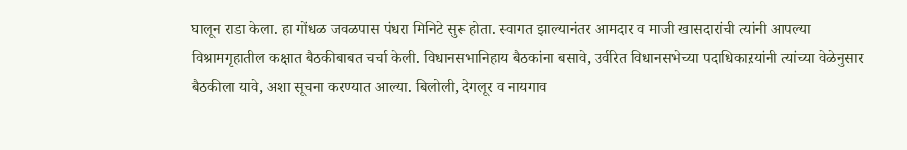घालून राडा केला. हा गोंधळ जवळपास पंधरा मिनिटे सुरू होता. स्वागत झाल्यानंतर आमदार व माजी खासदारांची त्यांनी आपल्या विश्रामगृहातील कक्षात बैठकीबाबत चर्चा केली. विधानसभानिहाय बैठकांना बसावे, उर्वरित विधानसभेच्या पदाधिकाऱयांनी त्यांच्या वेळेनुसार बैठकीला यावे, अशा सूचना करण्यात आल्या. बिलोली, देगलूर व नायगाव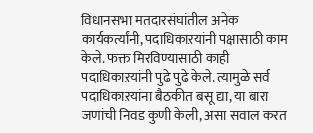विधानसभा मतदारसंघांतील अनेक कार्यकर्त्यांनी, पदाधिकाऱयांनी पक्षासाठी काम केले. फक्त मिरविण्यासाठी काही पदाधिकाऱयांनी पुढे पुढे केले. त्यामुळे सर्व पदाधिकाऱयांना बैठकीत बसू द्या, या बारा जणांची निवड कुणी केली, असा सवाल करत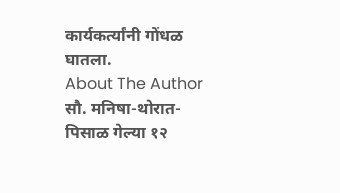कार्यकर्त्यांनी गोंधळ घातला.
About The Author
सौ. मनिषा-थोरात-पिसाळ गेल्या १२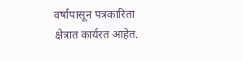वर्षांपासून पत्रकारिता क्षेत्रात कार्यरत आहेत.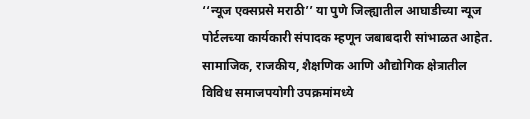‘‘न्यूज एक्सप्रसे मराठी’’ या पुणे जिल्ह्यातील आघाडीच्या न्यूज पोर्टलच्या कार्यकारी संपादक म्हणून जबाबदारी सांभाळत आहेत. सामाजिक, राजकीय, शैक्षणिक आणि औद्योगिक क्षेत्रातील विविध समाजपयोगी उपक्रमांमध्ये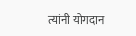त्यांनी योगदान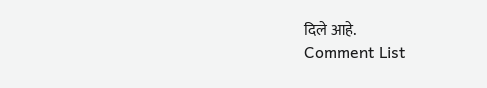दिले आहे.
Comment List